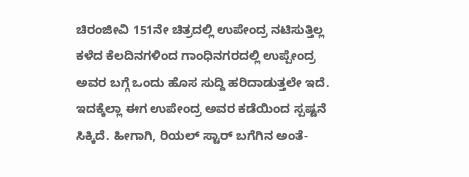ಚಿರಂಜೀವಿ 151ನೇ ಚಿತ್ರದಲ್ಲಿ ಉಪೇಂದ್ರ ನಟಿಸುತ್ತಿಲ್ಲ
ಕಳೆದ ಕೆಲದಿನಗಳಿಂದ ಗಾಂಧಿನಗರದಲ್ಲಿ ಉಪ್ಪೇಂದ್ರ ಅವರ ಬಗ್ಗೆ ಒಂದು ಹೊಸ ಸುದ್ದಿ ಹರಿದಾಡುತ್ತಲೇ ಇದೆ. ಇದಕ್ಕೆಲ್ಲಾ ಈಗ ಉಪೇಂದ್ರ ಅವರ ಕಡೆಯಿಂದ ಸ್ಪಷ್ಟನೆ ಸಿಕ್ಕಿದೆ. ಹೀಗಾಗಿ, ರಿಯಲ್ ಸ್ಟಾರ್ ಬಗೆಗಿನ ಅಂತೆ-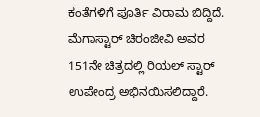ಕಂತೆಗಳಿಗೆ ಪೂರ್ತಿ ವಿರಾಮ ಬಿದ್ದಿದೆ.
ಮೆಗಾಸ್ಟಾರ್ ಚಿರಂಜೀವಿ ಅವರ 151ನೇ ಚಿತ್ರದಲ್ಲಿ ರಿಯಲ್ ಸ್ಟಾರ್ ಉಪೇಂದ್ರ ಅಭಿನಯಿಸಲಿದ್ದಾರೆ.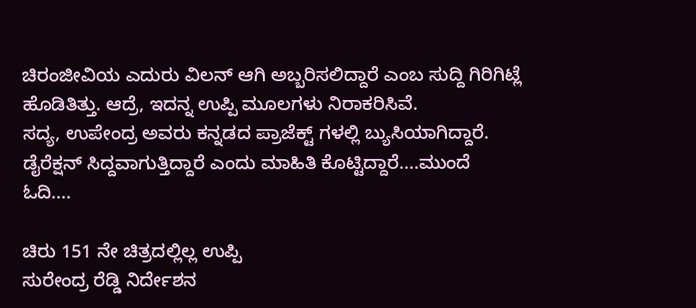ಚಿರಂಜೀವಿಯ ಎದುರು ವಿಲನ್ ಆಗಿ ಅಬ್ಬರಿಸಲಿದ್ದಾರೆ ಎಂಬ ಸುದ್ದಿ ಗಿರಿಗಿಟ್ಲೆ ಹೊಡಿತಿತ್ತು. ಆದ್ರೆ, ಇದನ್ನ ಉಪ್ಪಿ ಮೂಲಗಳು ನಿರಾಕರಿಸಿವೆ.
ಸದ್ಯ, ಉಪೇಂದ್ರ ಅವರು ಕನ್ನಡದ ಪ್ರಾಜೆಕ್ಟ್ ಗಳಲ್ಲಿ ಬ್ಯುಸಿಯಾಗಿದ್ದಾರೆ. ಡೈರೆಕ್ಷನ್ ಸಿದ್ದವಾಗುತ್ತಿದ್ದಾರೆ ಎಂದು ಮಾಹಿತಿ ಕೊಟ್ಟಿದ್ದಾರೆ....ಮುಂದೆ ಓದಿ....

ಚಿರು 151 ನೇ ಚಿತ್ರದಲ್ಲಿಲ್ಲ ಉಪ್ಪಿ
ಸುರೇಂದ್ರ ರೆಡ್ಡಿ ನಿರ್ದೇಶನ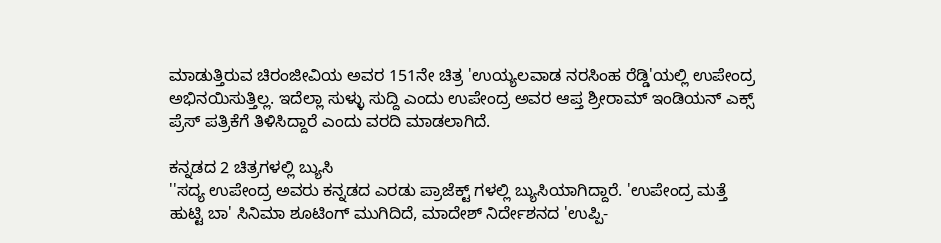ಮಾಡುತ್ತಿರುವ ಚಿರಂಜೀವಿಯ ಅವರ 151ನೇ ಚಿತ್ರ 'ಉಯ್ಯಲವಾಡ ನರಸಿಂಹ ರೆಡ್ಡಿ'ಯಲ್ಲಿ ಉಪೇಂದ್ರ ಅಭಿನಯಿಸುತ್ತಿಲ್ಲ. ಇದೆಲ್ಲಾ ಸುಳ್ಳು ಸುದ್ದಿ ಎಂದು ಉಪೇಂದ್ರ ಅವರ ಆಪ್ತ ಶ್ರೀರಾಮ್ ಇಂಡಿಯನ್ ಎಕ್ಸ್ ಪ್ರೆಸ್ ಪತ್ರಿಕೆಗೆ ತಿಳಿಸಿದ್ದಾರೆ ಎಂದು ವರದಿ ಮಾಡಲಾಗಿದೆ.

ಕನ್ನಡದ 2 ಚಿತ್ರಗಳಲ್ಲಿ ಬ್ಯುಸಿ
''ಸದ್ಯ ಉಪೇಂದ್ರ ಅವರು ಕನ್ನಡದ ಎರಡು ಪ್ರಾಜೆಕ್ಟ್ ಗಳಲ್ಲಿ ಬ್ಯುಸಿಯಾಗಿದ್ದಾರೆ. 'ಉಪೇಂದ್ರ ಮತ್ತೆ ಹುಟ್ಟಿ ಬಾ' ಸಿನಿಮಾ ಶೂಟಿಂಗ್ ಮುಗಿದಿದೆ, ಮಾದೇಶ್ ನಿರ್ದೇಶನದ 'ಉಪ್ಪಿ-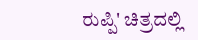ರುಪ್ಪಿ' ಚಿತ್ರದಲ್ಲಿ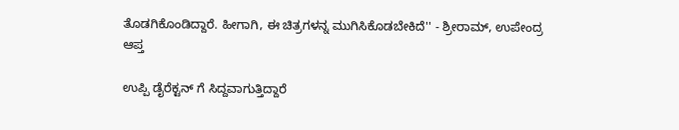ತೊಡಗಿಕೊಂಡಿದ್ದಾರೆ. ಹೀಗಾಗಿ, ಈ ಚಿತ್ರಗಳನ್ನ ಮುಗಿಸಿಕೊಡಬೇಕಿದೆ'' - ಶ್ರೀರಾಮ್, ಉಪೇಂದ್ರ ಆಪ್ತ

ಉಪ್ಪಿ ಡೈರೆಕ್ಟನ್ ಗೆ ಸಿದ್ದವಾಗುತ್ತಿದ್ದಾರೆ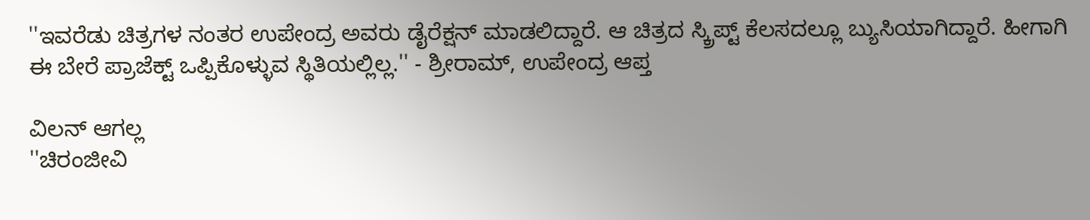''ಇವರೆಡು ಚಿತ್ರಗಳ ನಂತರ ಉಪೇಂದ್ರ ಅವರು ಡೈರೆಕ್ಷನ್ ಮಾಡಲಿದ್ದಾರೆ. ಆ ಚಿತ್ರದ ಸ್ಕ್ರಿಪ್ಟ್ ಕೆಲಸದಲ್ಲೂ ಬ್ಯುಸಿಯಾಗಿದ್ದಾರೆ. ಹೀಗಾಗಿ ಈ ಬೇರೆ ಪ್ರಾಜೆಕ್ಟ್ ಒಪ್ಪಿಕೊಳ್ಳುವ ಸ್ಥಿತಿಯಲ್ಲಿಲ್ಲ.'' - ಶ್ರೀರಾಮ್, ಉಪೇಂದ್ರ ಆಪ್ತ

ವಿಲನ್ ಆಗಲ್ಲ
''ಚಿರಂಜೀವಿ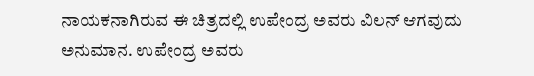ನಾಯಕನಾಗಿರುವ ಈ ಚಿತ್ರದಲ್ಲಿ ಉಪೇಂದ್ರ ಅವರು ವಿಲನ್ ಆಗವುದು ಅನುಮಾನ. ಉಪೇಂದ್ರ ಅವರು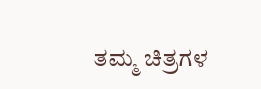ತಮ್ಮ ಚಿತ್ರಗಳ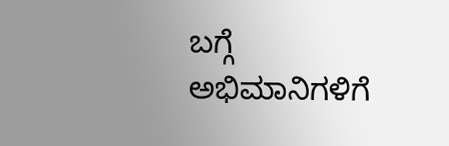ಬಗ್ಗೆ ಅಭಿಮಾನಿಗಳಿಗೆ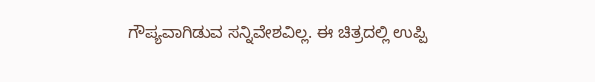ಗೌಪ್ಯವಾಗಿಡುವ ಸನ್ನಿವೇಶವಿಲ್ಲ. ಈ ಚಿತ್ರದಲ್ಲಿ ಉಪ್ಪಿ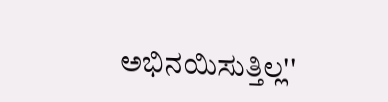ಅಭಿನಯಿಸುತ್ತಿಲ್ಲ''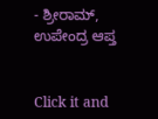- ಶ್ರೀರಾಮ್, ಉಪೇಂದ್ರ ಆಪ್ತ


Click it and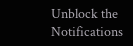Unblock the Notifications